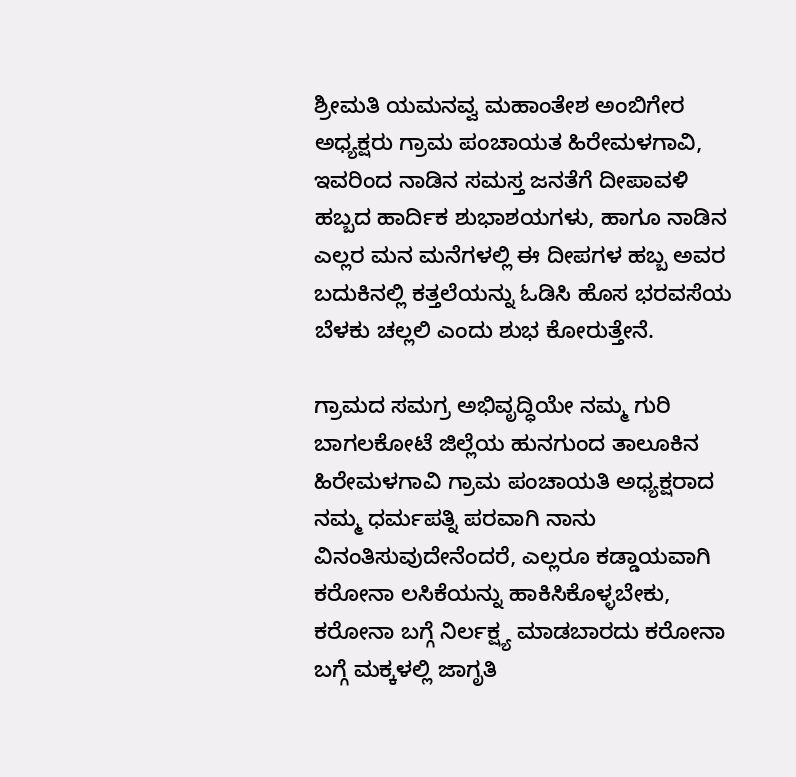ಶ್ರೀಮತಿ ಯಮನವ್ವ ಮಹಾಂತೇಶ ಅಂಬಿಗೇರ ಅಧ್ಯಕ್ಷರು ಗ್ರಾಮ ಪಂಚಾಯತ ಹಿರೇಮಳಗಾವಿ, ಇವರಿಂದ ನಾಡಿನ ಸಮಸ್ತ ಜನತೆಗೆ ದೀಪಾವಳಿ ಹಬ್ಬದ ಹಾರ್ದಿಕ ಶುಭಾಶಯಗಳು, ಹಾಗೂ ನಾಡಿನ ಎಲ್ಲರ ಮನ ಮನೆಗಳಲ್ಲಿ ಈ ದೀಪಗಳ ಹಬ್ಬ ಅವರ ಬದುಕಿನಲ್ಲಿ ಕತ್ತಲೆಯನ್ನು ಓಡಿಸಿ ಹೊಸ ಭರವಸೆಯ ಬೆಳಕು ಚಲ್ಲಲಿ ಎಂದು ಶುಭ ಕೋರುತ್ತೇನೆ.

ಗ್ರಾಮದ ಸಮಗ್ರ ಅಭಿವೃದ್ಧಿಯೇ ನಮ್ಮ ಗುರಿ ಬಾಗಲಕೋಟೆ ಜಿಲ್ಲೆಯ ಹುನಗುಂದ ತಾಲೂಕಿನ ಹಿರೇಮಳಗಾವಿ ಗ್ರಾಮ ಪಂಚಾಯತಿ ಅಧ್ಯಕ್ಷರಾದ ನಮ್ಮ ಧರ್ಮಪತ್ನಿ ಪರವಾಗಿ ನಾನು ವಿನಂತಿಸುವುದೇನೆಂದರೆ, ಎಲ್ಲರೂ ಕಡ್ಡಾಯವಾಗಿ ಕರೋನಾ ಲಸಿಕೆಯನ್ನು ಹಾಕಿಸಿಕೊಳ್ಳಬೇಕು, ಕರೋನಾ ಬಗ್ಗೆ ನಿರ್ಲಕ್ಷ್ಯ ಮಾಡಬಾರದು ಕರೋನಾ ಬಗ್ಗೆ ಮಕ್ಕಳಲ್ಲಿ ಜಾಗೃತಿ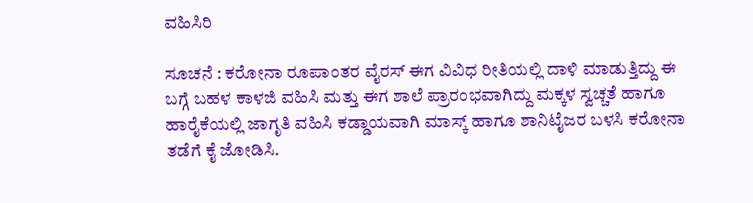ವಹಿಸಿರಿ

ಸೂಚನೆ : ಕರೋನಾ ರೂಪಾಂತರ ವೈರಸ್ ಈಗ ವಿವಿಧ ರೀತಿಯಲ್ಲಿ ದಾಳಿ ಮಾಡುತ್ತಿದ್ದು ಈ ಬಗ್ಗೆ ಬಹಳ ಕಾಳಜಿ ವಹಿಸಿ ಮತ್ತು ಈಗ ಶಾಲೆ ಪ್ರಾರಂಭವಾಗಿದ್ದು ಮಕ್ಕಳ ಸ್ವಚ್ಚತೆ ಹಾಗೂ ಹಾರೈಕೆಯಲ್ಲಿ ಜಾಗೃತಿ ವಹಿಸಿ ಕಡ್ಡಾಯವಾಗಿ ಮಾಸ್ಕ್ ಹಾಗೂ ಶಾನಿಟೈಜರ ಬಳಸಿ ಕರೋನಾ ತಡೆಗೆ ಕೈ ಜೋಡಿಸಿ.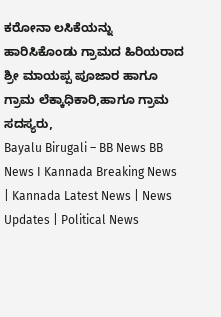ಕರೋನಾ ಲಸಿಕೆಯನ್ನು ಹಾರಿಸಿಕೊಂಡು ಗ್ರಾಮದ ಹಿರಿಯರಾದ ಶ್ರೀ ಮಾಯಪ್ಪ ಪೂಜಾರ ಹಾಗೂ ಗ್ರಾಮ ಲೆಕ್ಕಾಧಿಕಾರಿ,ಹಾಗೂ ಗ್ರಾಮ ಸದಸ್ಯರು,
Bayalu Birugali – BB News BB News I Kannada Breaking News | Kannada Latest News | News Updates | Political News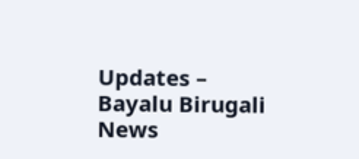Updates – Bayalu Birugali News